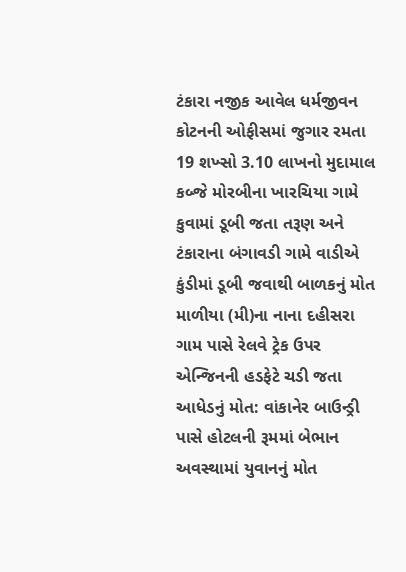ટંકારા નજીક આવેલ ધર્મજીવન કોટનની ઓફીસમાં જુગાર રમતા 19 શખ્સો 3.10 લાખનો મુદામાલ કબ્જે મોરબીના ખારચિયા ગામે કુવામાં ડૂબી જતા તરૂણ અને ટંકારાના બંગાવડી ગામે વાડીએ કુંડીમાં ડૂબી જવાથી બાળકનું મોત માળીયા (મી)ના નાના દહીસરા ગામ પાસે રેલવે ટ્રેક ઉપર એન્જિનની હડફેટે ચડી જતા આધેડનું મોત: વાંકાનેર બાઉન્ડ્રી પાસે હોટલની રૂમમાં બેભાન અવસ્થામાં યુવાનનું મોત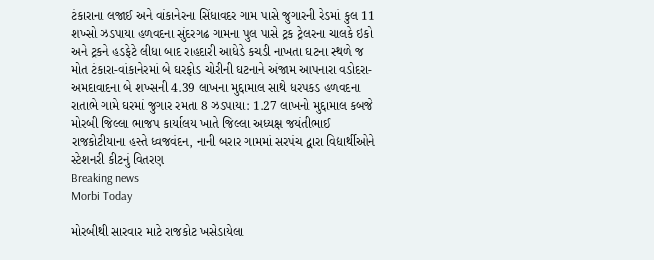ટંકારાના લજાઈ અને વાંકાનેરના સિંધાવદર ગામ પાસે જુગારની રેડમાં કુલ 11 શખ્સો ઝડપાયા હળવદના સુંદરગઢ ગામના પુલ પાસે ટ્રક ટ્રેલરના ચાલકે ઇકો અને ટ્રકને હડફેટે લીધા બાદ રાહદારી આધેડે કચડી નાખતા ઘટના સ્થળે જ મોત ટંકારા-વાંકાનેરમાં બે ઘરફોડ ચોરીની ઘટનાને અંજામ આપનારા વડોદરા-અમદાવાદના બે શખ્સની 4.39 લાખના મુદ્દામાલ સાથે ધરપકડ હળવદના રાતાભે ગામે ઘરમાં જુગાર રમતા 8 ઝડપાયા: 1.27 લાખનો મુદ્દામાલ કબજે મોરબી જિલ્લા ભાજપ કાર્યાલય ખાતે જિલ્લા અધ્યક્ષ જયંતીભાઈ રાજકોટીયાના હસ્તે ધ્વજવંદન, નાની બરાર ગામમાં સરપંચ દ્વારા વિદ્યાર્થીઓને સ્ટેશનરી કીટનું વિતરણ
Breaking news
Morbi Today

મોરબીથી સારવાર માટે રાજકોટ ખસેડાયેલા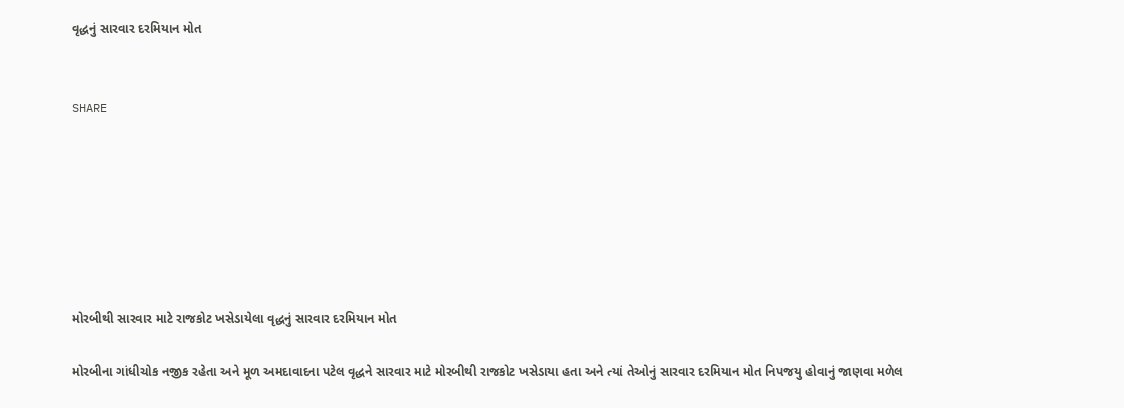વૃદ્ધનું સારવાર દરમિયાન મોત


SHARE







મોરબીથી સારવાર માટે રાજકોટ ખસેડાયેલા વૃદ્ધનું સારવાર દરમિયાન મોત

મોરબીના ગાંધીચોક નજીક રહેતા અને મૂળ અમદાવાદના પટેલ વૃદ્ધને સારવાર માટે મોરબીથી રાજકોટ ખસેડાયા હતા અને ત્યાં તેઓનું સારવાર દરમિયાન મોત નિપજયુ હોવાનું જાણવા મળેલ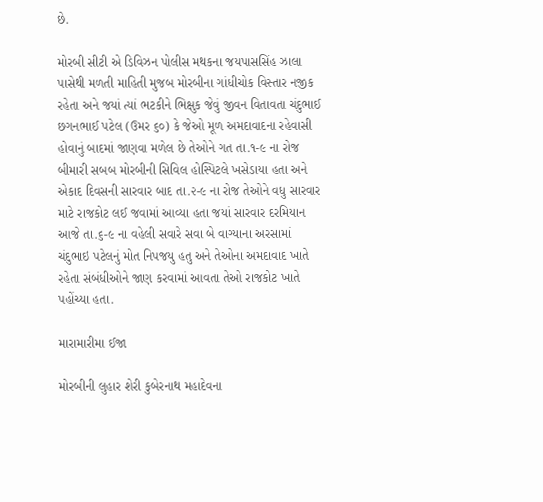છે.

મોરબી સીટી એ ડિવિઝન પોલીસ મથકના જયપાસસિંહ ઝાલા પાસેથી મળતી માહિતી મુજબ મોરબીના ગાંધીચોક વિસ્તાર નજીક રહેતા અને જયાં ત્યાં ભટકીને ભિક્ષુક જેવું જીવન વિતાવતા ચંદુભાઈ છગનભાઈ પટેલ (ઉમર ૬૦) કે જેઓ મૂળ અમદાવાદના રહેવાસી હોવાનું બાદમાં જાણવા મળેલ છે તેઓને ગત તા.૧-૯ ના રોજ બીમારી સબબ મોરબીની સિવિલ હોસ્પિટલે ખસેડાયા હતા અને એકાદ દિવસની સારવાર બાદ તા.૨-૯ ના રોજ તેઓને વધુ સારવાર માટે રાજકોટ લઈ જવામાં આવ્યા હતા જયાં સારવાર દરમિયાન આજે તા.૬-૯ ના વહેલી સવારે સવા બે વાગ્યાના અરસામાં ચંદુભાઇ પટેલનું મોત નિપજયુ હતુ અને તેઓના અમદાવાદ ખાતે રહેતા સંબંધીઓને જાણ કરવામાં આવતા તેઓ રાજકોટ ખાતે પહોંચ્યા હતા.

મારામારીમા ઈજા

મોરબીની લુહાર શેરી કુબેરનાથ મહાદેવના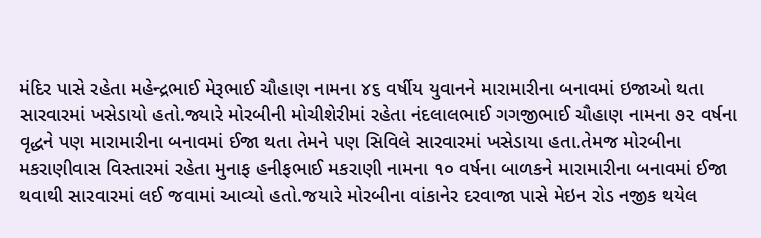મંદિર પાસે રહેતા મહેન્દ્રભાઈ મેરૂભાઈ ચૌહાણ નામના ૪૬ વર્ષીય યુવાનને મારામારીના બનાવમાં ઇજાઓ થતા સારવારમાં ખસેડાયો હતો.જ્યારે મોરબીની મોચીશેરીમાં રહેતા નંદલાલભાઈ ગગજીભાઈ ચૌહાણ નામના ૭૨ વર્ષના વૃદ્ધને પણ મારામારીના બનાવમાં ઈજા થતા તેમને પણ સિવિલે સારવારમાં ખસેડાયા હતા.તેમજ મોરબીના મકરાણીવાસ વિસ્તારમાં રહેતા મુનાફ હનીફભાઈ મકરાણી નામના ૧૦ વર્ષના બાળકને મારામારીના બનાવમાં ઈજા થવાથી સારવારમાં લઈ જવામાં આવ્યો હતો.જયારે મોરબીના વાંકાનેર દરવાજા પાસે મેઇન રોડ નજીક થયેલ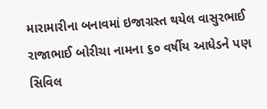મારામારીના બનાવમાં ઇજાગ્રસ્ત થયેલ વાસુરભાઈ રાજાભાઈ બોરીચા નામના ૬૦ વર્ષીય આધેડને પણ સિવિલ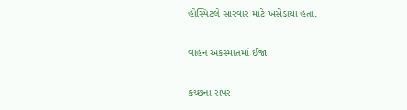હોસ્પિટલે સારવાર માટે ખસેડાયા હતા.

વાહન અકસ્માતમાં ઈજા

કચ્છના રાપર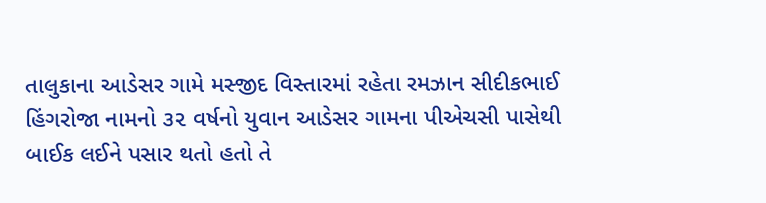તાલુકાના આડેસર ગામે મસ્જીદ વિસ્તારમાં રહેતા રમઝાન સીદીકભાઈ હિંગરોજા નામનો ૩૨ વર્ષનો યુવાન આડેસર ગામના પીએચસી પાસેથી બાઈક લઈને પસાર થતો હતો તે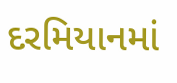દરમિયાનમાં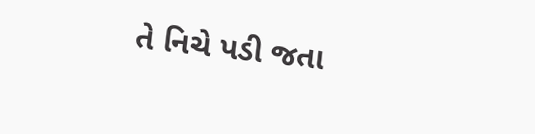તે નિચે પડી જતા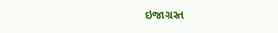ઇજાગ્રસ્ત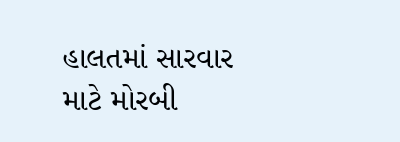હાલતમાં સારવાર માટે મોરબી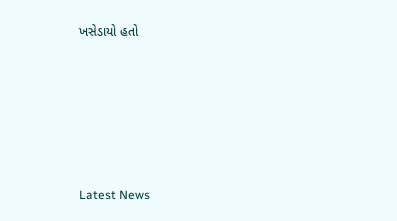ખસેડાયો હતો






Latest News